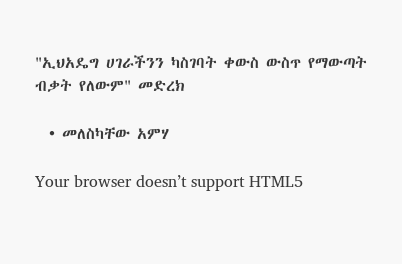"ኢህአዴግ ሀገራችንን ካስገባት ቀውስ ውስጥ የማውጣት ብቃት የለውም" መድረክ

  • መለስካቸው አምሃ

Your browser doesn’t support HTML5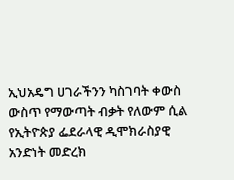ኢህአዴግ ሀገራችንን ካስገባት ቀውስ ውስጥ የማውጣት ብቃት የለውም ሲል የኢትዮጵያ ፌደራላዊ ዲሞክራስያዊ አንድነት መድረክ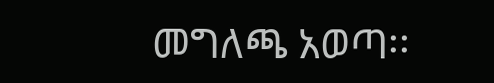መግለጫ አወጣ፡፡